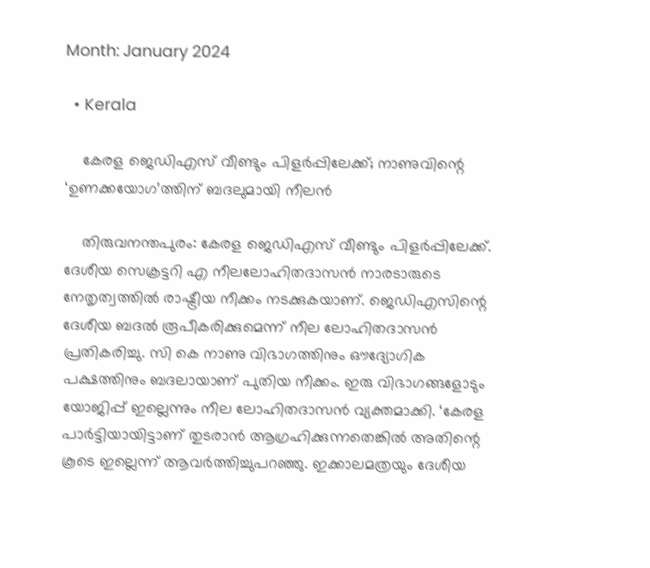Month: January 2024

  • Kerala

    കേരള ജെഡിഎസ് വീണ്ടും പിളര്‍പ്പിലേക്ക്; നാണുവിന്റെ ‘ഉണക്കയോഗ’ത്തിന് ബദലുമായി നീലന്‍

    തിരുവനന്തപുരം: കേരള ജെഡിഎസ് വീണ്ടും പിളര്‍പ്പിലേക്ക്. ദേശീയ സെക്രട്ടറി എ നീലലോഹിതദാസന്‍ നാരടാരുടെ നേതൃത്വത്തില്‍ രാഷ്ട്രീയ നീക്കം നടക്കുകയാണ്. ജെഡിഎസിന്റെ ദേശീയ ബദല്‍ രൂപീകരിക്കുമെന്ന് നീല ലോഹിതദാസന്‍ പ്രതികരിച്ചു. സി കെ നാണു വിഭാഗത്തിനും ഔദ്യോഗിക പക്ഷത്തിനും ബദലായാണ് പുതിയ നീക്കം. ഇരു വിഭാഗങ്ങളോടും യോജിപ്പ് ഇല്ലെന്നും നീല ലോഹിതദാസന്‍ വ്യക്തമാക്കി. ‘കേരള പാര്‍ട്ടിയായിട്ടാണ് തുടരാന്‍ ആഗ്രഹിക്കുന്നതെങ്കില്‍ അതിന്റെ കൂടെ ഇല്ലെന്ന് ആവര്‍ത്തിച്ചുപറഞ്ഞു. ഇക്കാലമത്രയും ദേശീയ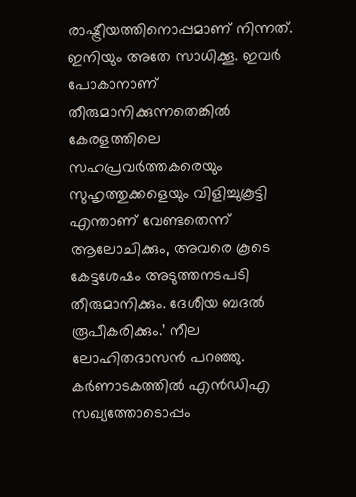രാഷ്ട്രീയത്തിനൊപ്പമാണ് നിന്നത്. ഇനിയും അതേ സാധിക്കൂ. ഇവര്‍ പോകാനാണ് തീരുമാനിക്കുന്നതെങ്കില്‍ കേരളത്തിലെ സഹപ്രവര്‍ത്തകരെയും സുഹൃത്തുക്കളെയും വിളിച്ചുകൂട്ടി എന്താണ് വേണ്ടതെന്ന് ആലോചിക്കും, അവരെ കൂടെ കേട്ടശേഷം അടുത്തനടപടി തീരുമാനിക്കും. ദേശീയ ബദല്‍ രൂപീകരിക്കും.’ നീല ലോഹിതദാസന്‍ പറഞ്ഞു. കര്‍ണാടകത്തില്‍ എന്‍ഡിഎ സഖ്യത്തോടൊപ്പം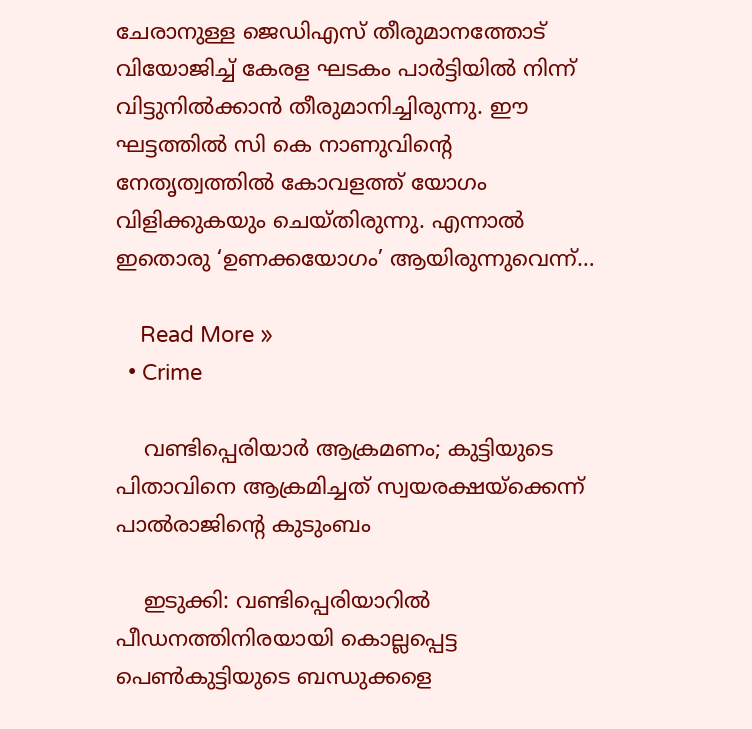ചേരാനുള്ള ജെഡിഎസ് തീരുമാനത്തോട് വിയോജിച്ച് കേരള ഘടകം പാര്‍ട്ടിയില്‍ നിന്ന് വിട്ടുനില്‍ക്കാന്‍ തീരുമാനിച്ചിരുന്നു. ഈ ഘട്ടത്തില്‍ സി കെ നാണുവിന്റെ നേതൃത്വത്തില്‍ കോവളത്ത് യോഗം വിളിക്കുകയും ചെയ്തിരുന്നു. എന്നാല്‍ ഇതൊരു ‘ഉണക്കയോഗം’ ആയിരുന്നുവെന്ന്…

    Read More »
  • Crime

    വണ്ടിപ്പെരിയാര്‍ ആക്രമണം; കുട്ടിയുടെ പിതാവിനെ ആക്രമിച്ചത് സ്വയരക്ഷയ്ക്കെന്ന് പാല്‍രാജിന്റെ കുടുംബം

    ഇടുക്കി: വണ്ടിപ്പെരിയാറില്‍ പീഡനത്തിനിരയായി കൊല്ലപ്പെട്ട പെണ്‍കുട്ടിയുടെ ബന്ധുക്കളെ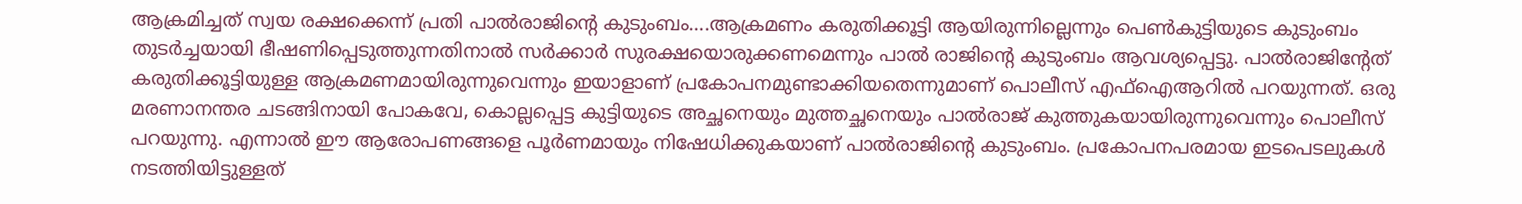ആക്രമിച്ചത് സ്വയ രക്ഷക്കെന്ന് പ്രതി പാല്‍രാജിന്റെ കുടുംബം….ആക്രമണം കരുതിക്കൂട്ടി ആയിരുന്നില്ലെന്നും പെണ്‍കുട്ടിയുടെ കുടുംബം തുടര്‍ച്ചയായി ഭീഷണിപ്പെടുത്തുന്നതിനാല്‍ സര്‍ക്കാര്‍ സുരക്ഷയൊരുക്കണമെന്നും പാല്‍ രാജിന്റെ കുടുംബം ആവശ്യപ്പെട്ടു. പാല്‍രാജിന്റേത് കരുതിക്കൂട്ടിയുള്ള ആക്രമണമായിരുന്നുവെന്നും ഇയാളാണ് പ്രകോപനമുണ്ടാക്കിയതെന്നുമാണ് പൊലീസ് എഫ്ഐആറില്‍ പറയുന്നത്. ഒരു മരണാനന്തര ചടങ്ങിനായി പോകവേ, കൊല്ലപ്പെട്ട കുട്ടിയുടെ അച്ഛനെയും മുത്തച്ഛനെയും പാല്‍രാജ് കുത്തുകയായിരുന്നുവെന്നും പൊലീസ് പറയുന്നു. എന്നാല്‍ ഈ ആരോപണങ്ങളെ പൂര്‍ണമായും നിഷേധിക്കുകയാണ് പാല്‍രാജിന്റെ കുടുംബം. പ്രകോപനപരമായ ഇടപെടലുകള്‍ നടത്തിയിട്ടുള്ളത്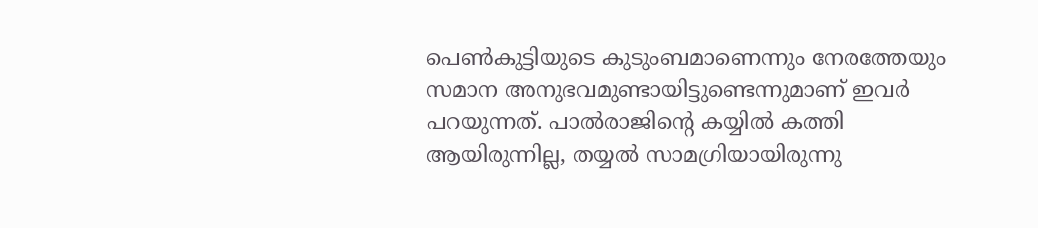പെണ്‍കുട്ടിയുടെ കുടുംബമാണെന്നും നേരത്തേയും സമാന അനുഭവമുണ്ടായിട്ടുണ്ടെന്നുമാണ് ഇവര്‍ പറയുന്നത്. പാല്‍രാജിന്റെ കയ്യില്‍ കത്തി ആയിരുന്നില്ല, തയ്യല്‍ സാമഗ്രിയായിരുന്നു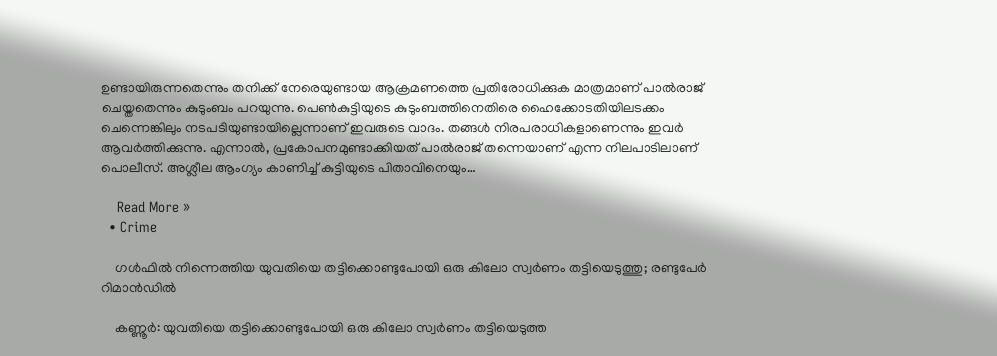ഉണ്ടായിരുന്നതെന്നും തനിക്ക് നേരെയുണ്ടായ ആക്രമണത്തെ പ്രതിരോധിക്കുക മാത്രമാണ് പാല്‍രാജ് ചെയ്തതെന്നും കുടുംബം പറയുന്നു. പെണ്‍കുട്ടിയുടെ കുടുംബത്തിനെതിരെ ഹൈക്കോടതിയിലടക്കം ചെന്നെങ്കിലും നടപടിയുണ്ടായില്ലെന്നാണ് ഇവരുടെ വാദം. തങ്ങള്‍ നിരപരാധികളാണെന്നും ഇവര്‍ ആവര്‍ത്തിക്കുന്നു. എന്നാല്‍, പ്രകോപനമുണ്ടാക്കിയത് പാല്‍രാജ് തന്നെയാണ് എന്ന നിലപാടിലാണ് പൊലീസ്. അശ്ലീല ആംഗ്യം കാണിച്ച് കുട്ടിയുടെ പിതാവിനെയും…

    Read More »
  • Crime

    ഗള്‍ഫില്‍ നിന്നെത്തിയ യുവതിയെ തട്ടിക്കൊണ്ടുപോയി ഒരു കിലോ സ്വര്‍ണം തട്ടിയെടുത്തു; രണ്ടുപേര്‍ റിമാന്‍ഡില്‍

    കണ്ണൂര്‍: യുവതിയെ തട്ടിക്കൊണ്ടുപോയി ഒരു കിലോ സ്വര്‍ണം തട്ടിയെടുത്ത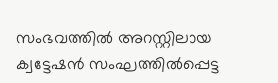സംഭവത്തില്‍ അറസ്റ്റിലായ ക്വട്ടേഷന്‍ സംഘത്തില്‍പ്പെട്ട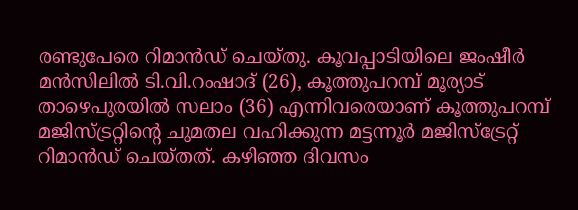രണ്ടുപേരെ റിമാന്‍ഡ് ചെയ്തു. കൂവപ്പാടിയിലെ ജംഷീര്‍ മന്‍സിലില്‍ ടി.വി.റംഷാദ് (26), കൂത്തുപറമ്പ് മൂര്യാട് താഴെപുരയില്‍ സലാം (36) എന്നിവരെയാണ് കൂത്തുപറമ്പ് മജിസ്ട്രറ്റിന്റെ ചുമതല വഹിക്കുന്ന മട്ടന്നൂര്‍ മജിസ്‌ട്രേറ്റ് റിമാന്‍ഡ് ചെയ്തത്. കഴിഞ്ഞ ദിവസം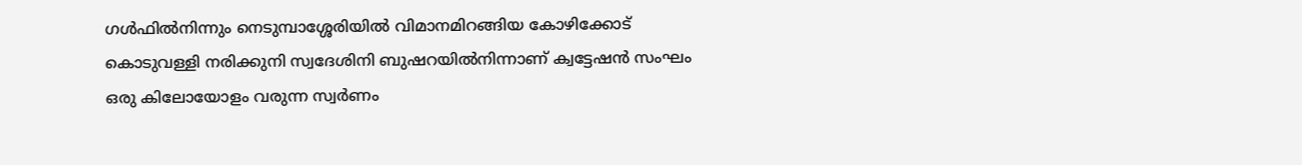ഗള്‍ഫില്‍നിന്നും നെടുമ്പാശ്ശേരിയില്‍ വിമാനമിറങ്ങിയ കോഴിക്കോട് കൊടുവള്ളി നരിക്കുനി സ്വദേശിനി ബുഷറയില്‍നിന്നാണ് ക്വട്ടേഷന്‍ സംഘം ഒരു കിലോയോളം വരുന്ന സ്വര്‍ണം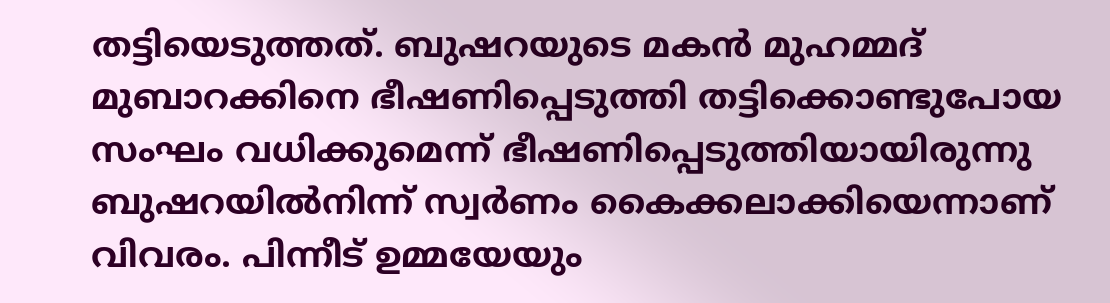തട്ടിയെടുത്തത്. ബുഷറയുടെ മകന്‍ മുഹമ്മദ് മുബാറക്കിനെ ഭീഷണിപ്പെടുത്തി തട്ടിക്കൊണ്ടുപോയ സംഘം വധിക്കുമെന്ന് ഭീഷണിപ്പെടുത്തിയായിരുന്നു ബുഷറയില്‍നിന്ന് സ്വര്‍ണം കൈക്കലാക്കിയെന്നാണ് വിവരം. പിന്നീട് ഉമ്മയേയും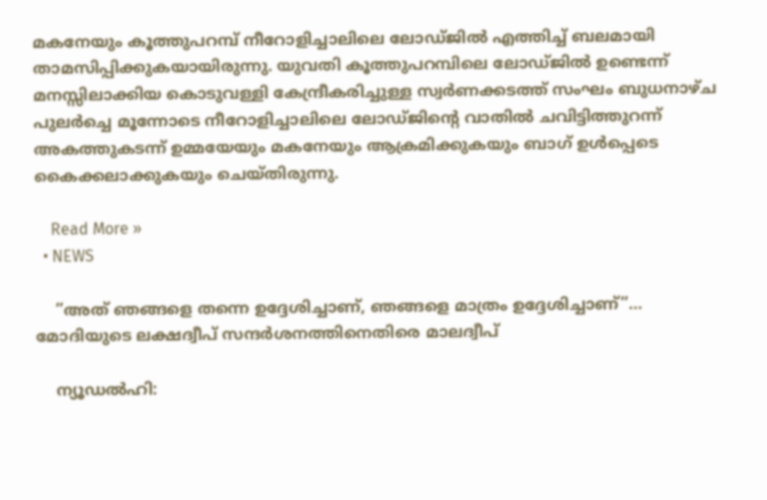മകനേയും കൂത്തുപറമ്പ് നീറോളിച്ചാലിലെ ലോഡ്ജില്‍ എത്തിച്ച് ബലമായി താമസിപ്പിക്കുകയായിരുന്നു. യുവതി കൂത്തുപറമ്പിലെ ലോഡ്ജില്‍ ഉണ്ടെന്ന് മനസ്സിലാക്കിയ കൊടുവള്ളി കേന്ദ്രീകരിച്ചുള്ള സ്വര്‍ണക്കടത്ത് സംഘം ബുധനാഴ്ച പുലര്‍ച്ചെ മൂന്നോടെ നീറോളിച്ചാലിലെ ലോഡ്ജിന്റെ വാതില്‍ ചവിട്ടിത്തുറന്ന് അകത്തുകടന്ന് ഉമ്മയേയും മകനേയും ആക്രമിക്കുകയും ബാഗ് ഉള്‍പ്പെടെ കൈക്കലാക്കുകയും ചെയ്തിരുന്നു.

    Read More »
  • NEWS

    ”അത് ഞങ്ങളെ തന്നെ ഉദ്ദേശിച്ചാണ്, ഞങ്ങളെ മാത്രം ഉദ്ദേശിച്ചാണ്”… മോദിയുടെ ലക്ഷദ്വീപ് സന്ദര്‍ശനത്തിനെതിരെ മാലദ്വീപ്

    ന്യൂഡല്‍ഹി: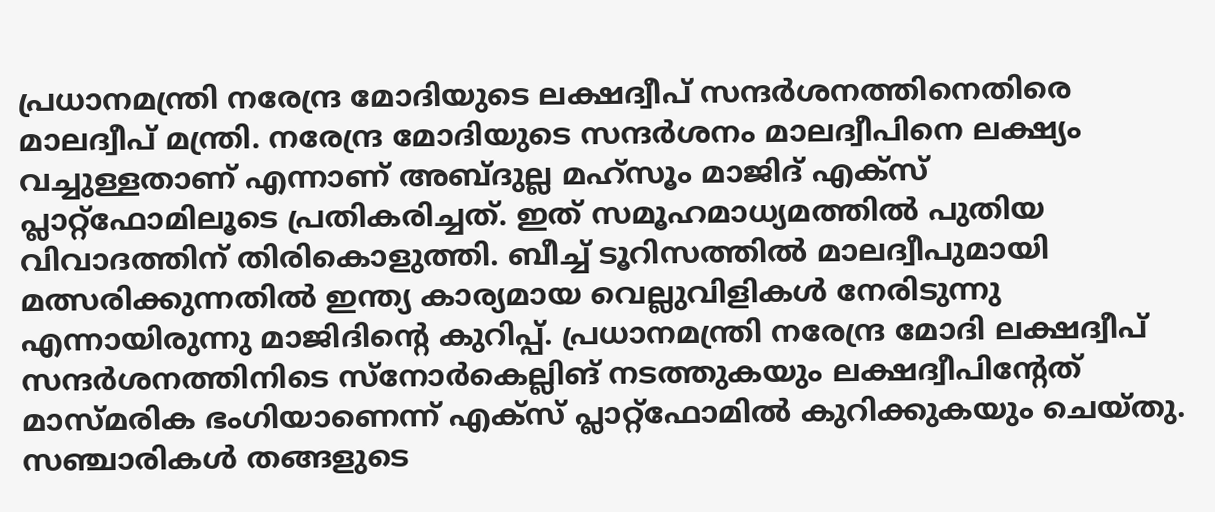പ്രധാനമന്ത്രി നരേന്ദ്ര മോദിയുടെ ലക്ഷദ്വീപ് സന്ദര്‍ശനത്തിനെതിരെ മാലദ്വീപ് മന്ത്രി. നരേന്ദ്ര മോദിയുടെ സന്ദര്‍ശനം മാലദ്വീപിനെ ലക്ഷ്യം വച്ചുള്ളതാണ് എന്നാണ് അബ്ദുല്ല മഹ്‌സൂം മാജിദ് എക്‌സ് പ്ലാറ്റ്‌ഫോമിലൂടെ പ്രതികരിച്ചത്. ഇത് സമൂഹമാധ്യമത്തില്‍ പുതിയ വിവാദത്തിന് തിരികൊളുത്തി. ബീച്ച് ടൂറിസത്തില്‍ മാലദ്വീപുമായി മത്സരിക്കുന്നതില്‍ ഇന്ത്യ കാര്യമായ വെല്ലുവിളികള്‍ നേരിടുന്നു എന്നായിരുന്നു മാജിദിന്റെ കുറിപ്പ്. പ്രധാനമന്ത്രി നരേന്ദ്ര മോദി ലക്ഷദ്വീപ് സന്ദര്‍ശനത്തിനിടെ സ്‌നോര്‍കെല്ലിങ് നടത്തുകയും ലക്ഷദ്വീപിന്റേത് മാസ്മരിക ഭംഗിയാണെന്ന് എക്‌സ് പ്ലാറ്റ്ഫോമില്‍ കുറിക്കുകയും ചെയ്തു. സഞ്ചാരികള്‍ തങ്ങളുടെ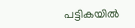പട്ടികയില്‍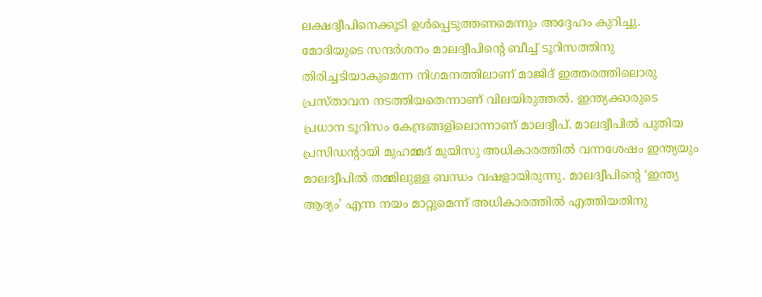ലക്ഷദ്വീപിനെക്കൂടി ഉള്‍പ്പെടുത്തണമെന്നും അദ്ദേഹം കുറിച്ചു. മോദിയുടെ സന്ദര്‍ശനം മാലദ്വീപിന്റെ ബീച്ച് ടൂറിസത്തിനു തിരിച്ചടിയാകുമെന്ന നിഗമനത്തിലാണ് മാജിദ് ഇത്തരത്തിലൊരു പ്രസ്താവന നടത്തിയതെന്നാണ് വിലയിരുത്തല്‍. ഇന്ത്യക്കാരുടെ പ്രധാന ടൂറിസം കേന്ദ്രങ്ങളിലൊന്നാണ് മാലദ്വീപ്. മാലദ്വീപില്‍ പുതിയ പ്രസിഡന്റായി മുഹമ്മദ് മുയിസു അധികാരത്തില്‍ വന്നശേഷം ഇന്ത്യയും മാലദ്വീപില്‍ തമ്മിലുള്ള ബന്ധം വഷളായിരുന്നു. മാലദ്വീപിന്റെ ‘ഇന്ത്യ ആദ്യം’ എന്ന നയം മാറ്റുമെന്ന് അധികാരത്തില്‍ എത്തിയതിനു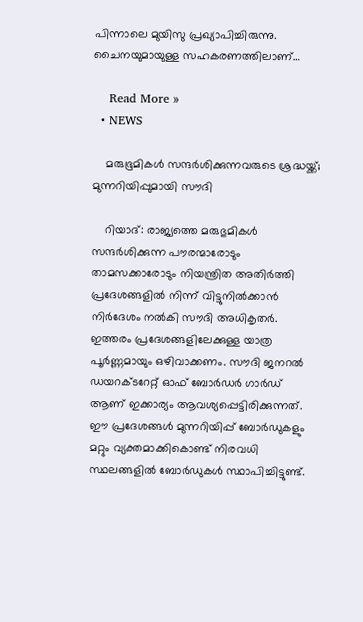പിന്നാലെ മുയിസു പ്രഖ്യാപിച്ചിരുന്നു. ചൈനയുമായുള്ള സഹകരണത്തിലാണ്…

    Read More »
  • NEWS

    മരുഭൂമികള്‍ സന്ദര്‍ശിക്കുന്നവരുടെ ശ്രദ്ധയ്ക്ക്; മുന്നറിയിപ്പുമായി സൗദി

    റിയാദ്: രാജ്യത്തെ മരുഭുമികള്‍ സന്ദര്‍ശിക്കുന്ന പൗരന്മാരോടും താമസക്കാരോടും നിയന്ത്രിത അതിര്‍ത്തി പ്രദേശങ്ങളില്‍ നിന്ന് വിട്ടുനില്‍ക്കാന്‍ നിര്‍ദേശം നല്‍കി സൗദി അധികൃതര്‍. ഇത്തരം പ്രദേശങ്ങളിലേക്കുള്ള യാത്ര പൂര്‍ണ്ണമായും ഒഴിവാക്കണം. സൗദി ജനറല്‍ ഡയറക്ടറേറ്റ് ഓഫ് ബോര്‍ഡര്‍ ഗാര്‍ഡ് ആണ് ഇക്കാര്യം ആവശ്യപ്പെട്ടിരിക്കുന്നത്. ഈ പ്രദേശങ്ങള്‍ മുന്നറിയിപ്പ് ബോര്‍ഡുകളും മറ്റും വ്യക്തമാക്കികൊണ്ട് നിരവധി സ്ഥലങ്ങളില്‍ ബോര്‍ഡുകള്‍ സ്ഥാപിച്ചിട്ടുണ്ട്.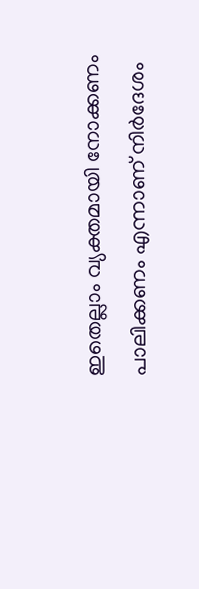ഇതെല്ലാം വ്യക്തമായി നോക്കണം പാലിക്കണം എന്നാണ് നിര്‍ദേശം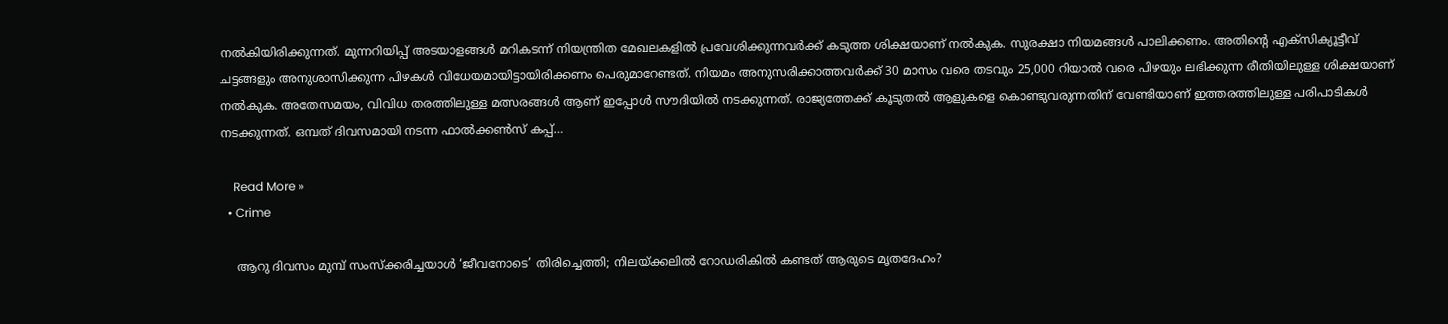നല്‍കിയിരിക്കുന്നത്. മുന്നറിയിപ്പ് അടയാളങ്ങള്‍ മറികടന്ന് നിയന്ത്രിത മേഖലകളില്‍ പ്രവേശിക്കുന്നവര്‍ക്ക് കടുത്ത ശിക്ഷയാണ് നല്‍കുക. സുരക്ഷാ നിയമങ്ങള്‍ പാലിക്കണം. അതിന്റെ എക്‌സിക്യൂട്ടീവ് ചട്ടങ്ങളും അനുശാസിക്കുന്ന പിഴകള്‍ വിധേയമായിട്ടായിരിക്കണം പെരുമാറേണ്ടത്. നിയമം അനുസരിക്കാത്തവര്‍ക്ക് 30 മാസം വരെ തടവും 25,000 റിയാല്‍ വരെ പിഴയും ലഭിക്കുന്ന രീതിയിലുള്ള ശിക്ഷയാണ് നല്‍കുക. അതേസമയം, വിവിധ തരത്തിലുള്ള മത്സരങ്ങള്‍ ആണ് ഇപ്പോള്‍ സൗദിയില്‍ നടക്കുന്നത്. രാജ്യത്തേക്ക് കൂടുതല്‍ ആളുകളെ കൊണ്ടുവരുന്നതിന് വേണ്ടിയാണ് ഇത്തരത്തിലുള്ള പരിപാടികള്‍ നടക്കുന്നത്. ഒമ്പത് ദിവസമായി നടന്ന ഫാല്‍ക്കണ്‍സ് കപ്പ്…

    Read More »
  • Crime

    ആറു ദിവസം മുമ്പ് സംസ്‌ക്കരിച്ചയാള്‍ ‘ജീവനോടെ’ തിരിച്ചെത്തി; നിലയ്ക്കലില്‍ റോഡരികില്‍ കണ്ടത് ആരുടെ മൃതദേഹം?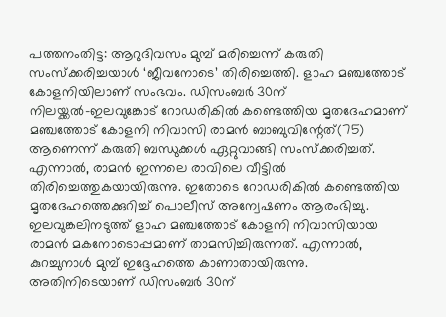പത്തനംതിട്ട: ആറുദിവസം മുമ്പ് മരിച്ചെന്ന് കരുതി സംസ്‌ക്കരിച്ചയാള്‍ ‘ജീവനോടെ’ തിരിച്ചെത്തി. ളാഹ മഞ്ചത്തോട് കോളനിയിലാണ് സംഭവം. ഡിസംബര്‍ 30ന് നിലയ്ക്കല്‍-ഇലവുങ്കോട് റോഡരികില്‍ കണ്ടെത്തിയ മൃതദേഹമാണ് മഞ്ചത്തോട് കോളനി നിവാസി രാമന്‍ ബാബുവിന്റേത്(75) ആണെന്ന് കരുതി ബന്ധുക്കള്‍ ഏറ്റുവാങ്ങി സംസ്‌ക്കരിച്ചത്. എന്നാല്‍, രാമന്‍ ഇന്നലെ രാവിലെ വീട്ടില്‍ തിരിച്ചെത്തുകയായിരുന്നു. ഇതോടെ റോഡരികില്‍ കണ്ടെത്തിയ മൃതദേഹത്തെക്കുറിച്ച് പൊലീസ് അന്വേഷണം ആരംഭിച്ചു. ഇലവുങ്കലിനടുത്ത് ളാഹ മഞ്ചത്തോട് കോളനി നിവാസിയായ രാമന്‍ മകനോടൊപ്പമാണ് താമസിച്ചിരുന്നത്. എന്നാല്‍, കുറച്ചുനാള്‍ മുമ്പ് ഇദ്ദേഹത്തെ കാണാതായിരുന്നു. അതിനിടെയാണ് ഡിസംബര്‍ 30ന്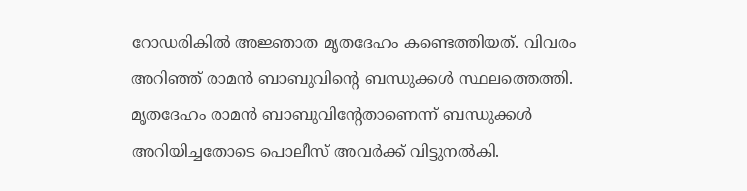റോഡരികില്‍ അജ്ഞാത മൃതദേഹം കണ്ടെത്തിയത്. വിവരം അറിഞ്ഞ് രാമന്‍ ബാബുവിന്റെ ബന്ധുക്കള്‍ സ്ഥലത്തെത്തി. മൃതദേഹം രാമന്‍ ബാബുവിന്റേതാണെന്ന് ബന്ധുക്കള്‍ അറിയിച്ചതോടെ പൊലീസ് അവര്‍ക്ക് വിട്ടുനല്‍കി.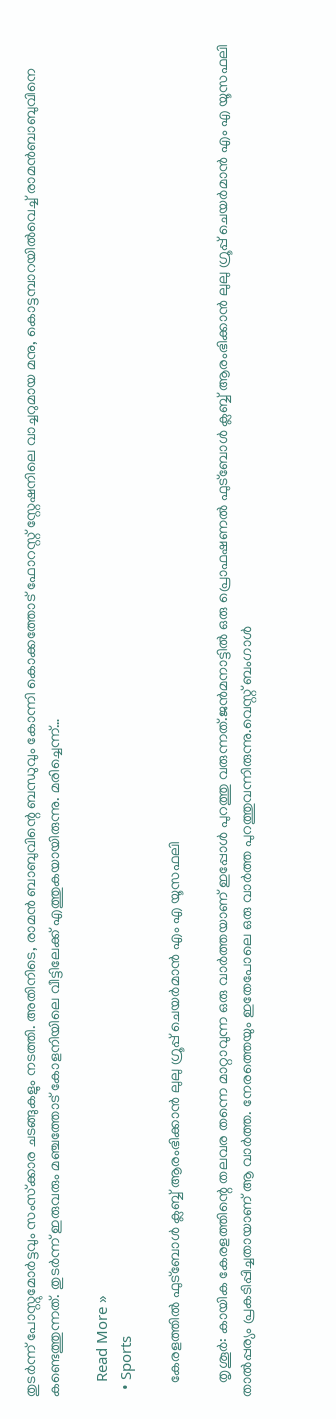തുടര്‍ന്ന് പോസ്റ്റുമോര്‍ട്ടവും സംസ്‌ക്കാര ചടങ്ങുകളും നടത്തി. അതിനിടെ, രാമന്‍ ബാബുവിന്റെ ബന്ധുവും കോന്നി കൊക്കത്തോട് ഫോറസ്റ്റ് സ്റ്റേഷനിലെ വാച്ചറുമായ മനു, കൊട്ടമ്പാറയില്‍വെച്ച് രാമന്‍ബാബുവിനെ കണ്ടെത്തുന്നത്. തുടര്‍ന്ന് ഇരുവരും മഞ്ചത്തോട് കോളനിയിലെ വീട്ടിലേക്ക് എത്തുകയായിരുന്നു. മരിച്ചെന്ന്…

    Read More »
  • Sports

    കേരളത്തിൽ ഫുട്ബോൾ ക്ലബ്ബ് ആരംഭിക്കാൻ ലുലു ഗ്രൂപ്പ് ചെയർമാൻ എം എ യൂസഫലി

    തൃശൂർ: കായിക കേരളത്തിന്റെ തലവര തന്നെ മാറ്റാവുന്ന ഒരു വാർത്തയാണ് ഇപ്പോൾ പുറത്തു വരുന്നത്.ജൻമനാട്ടിൽ ഒരു പ്രൊഫഷണൽ ഫുട്ബോൾ ക്ലബ്ബ് ആരംഭിക്കാൻ ലുലു ഗ്രൂപ്പ് ചെയർമാൻ എം എ യൂസഫലി താൽപ്പര്യം പ്രകടിപ്പിച്ചതായാണ് ആ വാർത്ത. നേരത്തെയും ഇതേപോലെ ഒരു വാർത്ത പുറത്തുവന്നിരുന്നു.വെസ്റ്റ് ബംഗാൾ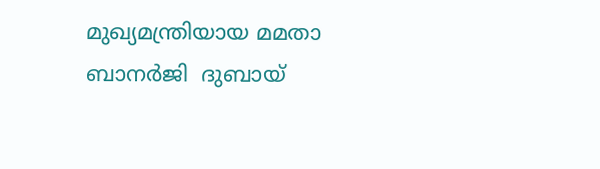മുഖ്യമന്ത്രിയായ മമതാ ബാനർജി  ദുബായ്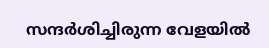സന്ദർശിച്ചിരുന്ന വേളയിൽ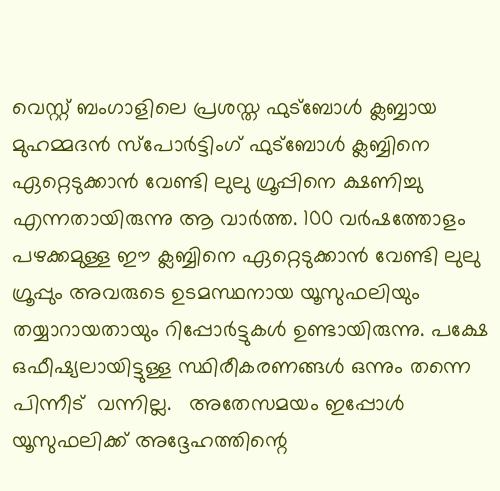വെസ്റ്റ് ബംഗാളിലെ പ്രശസ്ത ഫുട്ബോൾ ക്ലബ്ബായ മുഹമ്മദൻ സ്പോർട്ടിംഗ് ഫുട്ബോൾ ക്ലബ്ബിനെ ഏറ്റെടുക്കാൻ വേണ്ടി ലുലു ഗ്രൂപ്പിനെ ക്ഷണിച്ചു എന്നതായിരുന്നു ആ വാർത്ത. 100 വർഷത്തോളം പഴക്കമുള്ള ഈ ക്ലബ്ബിനെ ഏറ്റെടുക്കാൻ വേണ്ടി ലുലു ഗ്രൂപ്പും അവരുടെ ഉടമസ്ഥനായ യൂസുഫലിയും തയ്യാറായതായും റിപ്പോർട്ടുകൾ ഉണ്ടായിരുന്നു. പക്ഷേ ഒഫീഷ്യലായിട്ടുള്ള സ്ഥിരീകരണങ്ങൾ ഒന്നും തന്നെ പിന്നീട്  വന്നില്ല.   അതേസമയം ഇപ്പോൾ യൂസുഫലിക്ക് അദ്ദേഹത്തിന്റെ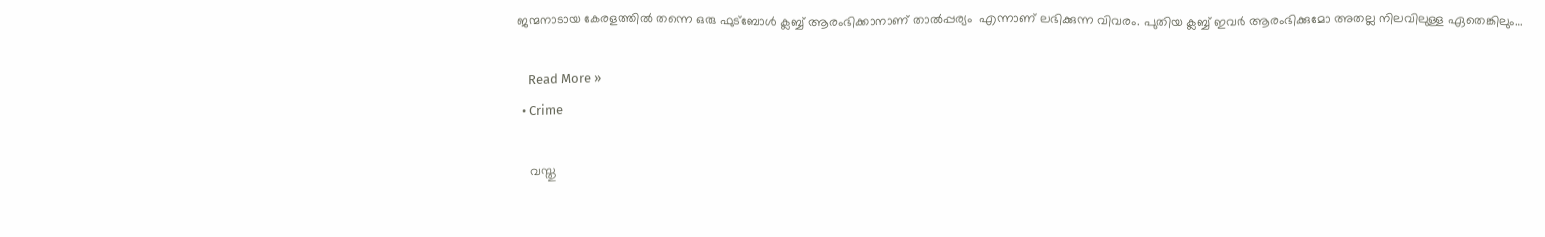ജന്മനാടായ കേരളത്തിൽ തന്നെ ഒരു ഫുട്ബോൾ ക്ലബ്ബ് ആരംഭിക്കാനാണ് താൽപ്പര്യം  എന്നാണ് ലഭിക്കുന്ന വിവരം. പുതിയ ക്ലബ്ബ് ഇവർ ആരംഭിക്കുമോ അതല്ല നിലവിലുള്ള ഏതെങ്കിലും…

    Read More »
  • Crime

    വസ്തു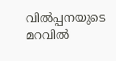വില്‍പ്പനയുടെ മറവില്‍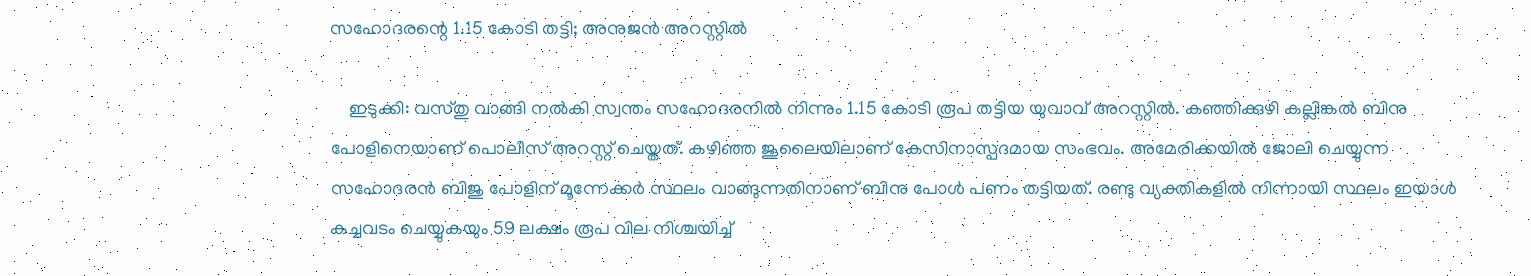സഹോദരന്റെ 1.15 കോടി തട്ടി; അനുജന്‍ അറസ്റ്റില്‍

    ഇടുക്കി: വസ്തു വാങ്ങി നല്‍കി സ്വന്തം സഹോദരനില്‍ നിന്നും 1.15 കോടി രൂപ തട്ടിയ യുവാവ് അറസ്റ്റില്‍. കഞ്ഞിക്കുഴി കല്ലിങ്കല്‍ ബിനു പോളിനെയാണ് പൊലീസ് അറസ്റ്റ് ചെയ്തത്. കഴിഞ്ഞ ജൂലൈയിലാണ് കേസിനാസ്പദമായ സംഭവം. അമേരിക്കയില്‍ ജോലി ചെയ്യുന്ന സഹോദരന്‍ ബിജു പോളിന് മൂന്നേക്കര്‍ സ്ഥലം വാങ്ങുന്നതിനാണ് ബിനു പോള്‍ പണം തട്ടിയത്. രണ്ടു വ്യക്തികളില്‍ നിന്നായി സ്ഥലം ഇയാള്‍ കച്ചവടം ചെയ്യുകയും 59 ലക്ഷം രൂപ വില നിശ്ചയിച്ച്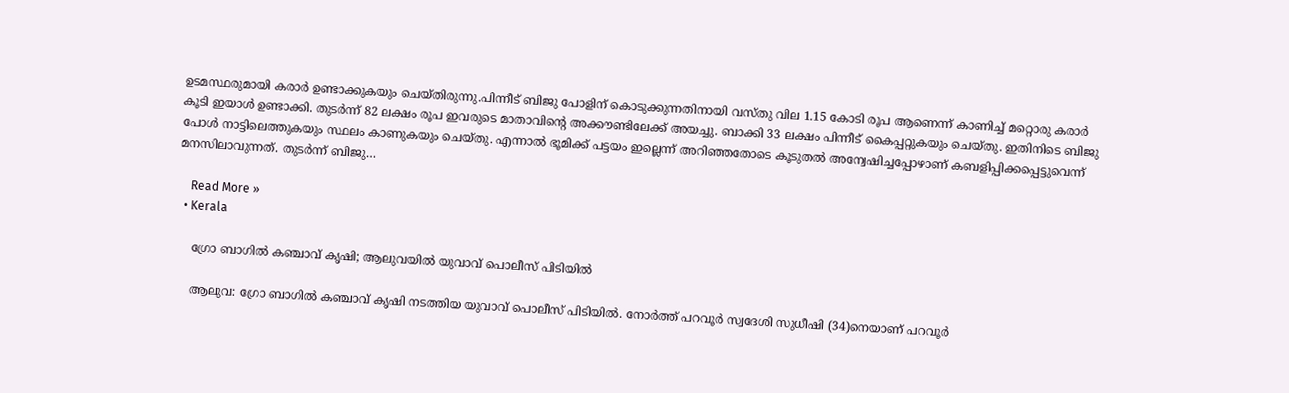ഉടമസ്ഥരുമായി കരാര്‍ ഉണ്ടാക്കുകയും ചെയ്തിരുന്നു.പിന്നീട് ബിജു പോളിന് കൊടുക്കുന്നതിനായി വസ്തു വില 1.15 കോടി രൂപ ആണെന്ന് കാണിച്ച് മറ്റൊരു കരാര്‍ കൂടി ഇയാള്‍ ഉണ്ടാക്കി. തുടര്‍ന്ന് 82 ലക്ഷം രൂപ ഇവരുടെ മാതാവിന്റെ അക്കൗണ്ടിലേക്ക് അയച്ചു. ബാക്കി 33 ലക്ഷം പിന്നീട് കൈപ്പറ്റുകയും ചെയ്തു. ഇതിനിടെ ബിജു പോള്‍ നാട്ടിലെത്തുകയും സ്ഥലം കാണുകയും ചെയ്തു. എന്നാല്‍ ഭൂമിക്ക് പട്ടയം ഇല്ലെന്ന് അറിഞ്ഞതോടെ കൂടുതല്‍ അന്വേഷിച്ചപ്പോഴാണ് കബളിപ്പിക്കപ്പെട്ടുവെന്ന് മനസിലാവുന്നത്. തുടര്‍ന്ന് ബിജു…

    Read More »
  • Kerala

    ഗ്രോ ബാഗില്‍ കഞ്ചാവ് കൃഷി; ആലുവയിൽ യുവാവ് പൊലീസ് പിടിയില്‍

    ആലുവ: ഗ്രോ ബാഗില്‍ കഞ്ചാവ് കൃഷി നടത്തിയ യുവാവ് പൊലീസ് പിടിയില്‍. നോര്‍ത്ത് പറവൂര്‍ സ്വദേശി സുധീഷി (34)നെയാണ് പറവൂര്‍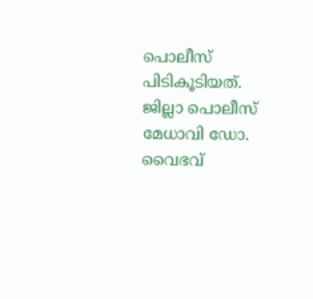പൊലീസ് പിടികൂടിയത്. ജില്ലാ പൊലീസ് മേധാവി ഡോ. വൈഭവ്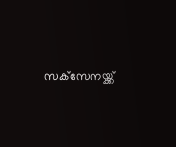സക്‌സേനയ്ക്ക്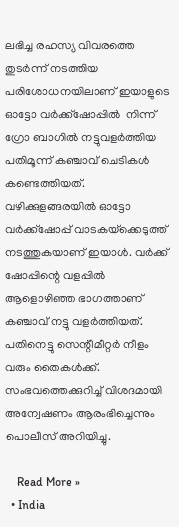ലഭിച്ച രഹസ്യ വിവരത്തെ തുടര്‍ന്ന് നടത്തിയ പരിശോധനയിലാണ് ഇയാളുടെ ഓട്ടോ വര്‍ക്ക്‌ഷോപ്പിൽ  നിന്ന് ഗ്രോ ബാഗില്‍ നട്ടുവളർത്തിയ പതിമൂന്ന് കഞ്ചാവ് ചെടികള്‍ കണ്ടെത്തിയത്. വഴിക്കുളങ്ങരയില്‍ ഓട്ടോ വര്‍ക്ക്‌ഷോപ്പ് വാടകയ്‌ക്കെടുത്ത് നടത്തുകയാണ് ഇയാള്‍. വര്‍ക്ക് ഷോപ്പിന്റെ വളപ്പില്‍ ആളൊഴിഞ്ഞ ഭാഗത്താണ് കഞ്ചാവ് നട്ടു വളര്‍ത്തിയത്. പതിനെട്ടു സെന്റീമീറ്റര്‍ നീളം വരും തൈകള്‍ക്ക്. സംഭവത്തെക്കുറിച്ച്‌ വിശദമായി അന്വേഷണം ആരംഭിച്ചെന്നും പൊലീസ് അറിയിച്ചു.

    Read More »
  • India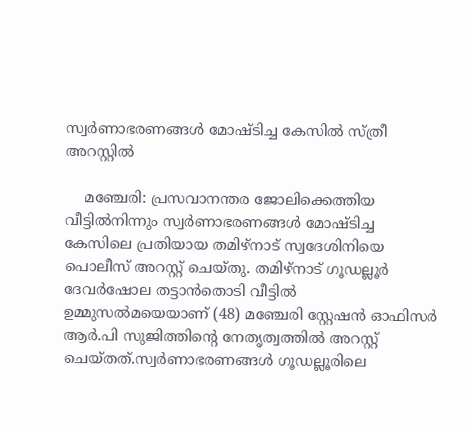സ്വര്‍ണാഭരണങ്ങള്‍ മോഷ്ടിച്ച കേസില്‍ സ്ത്രീ അറസ്റ്റില്‍

    മഞ്ചേരി: പ്രസവാനന്തര ജോലിക്കെത്തിയ വീട്ടില്‍നിന്നും സ്വര്‍ണാഭരണങ്ങള്‍ മോഷ്ടിച്ച കേസിലെ പ്രതിയായ തമിഴ്നാട് സ്വദേശിനിയെ പൊലീസ് അറസ്റ്റ് ചെയ്തു. തമിഴ്നാട് ഗൂഡല്ലൂര്‍ ദേവര്‍ഷോല തട്ടാൻതൊടി വീട്ടില്‍ ഉമ്മുസല്‍‍മയെയാണ് (48) മഞ്ചേരി സ്റ്റേഷൻ ഓഫിസര്‍ ആര്‍.പി സുജിത്തിന്റെ നേതൃത്വത്തില്‍ അറസ്റ്റ് ചെയ്തത്.സ്വര്‍ണാഭരണങ്ങള്‍ ഗൂഡല്ലൂരിലെ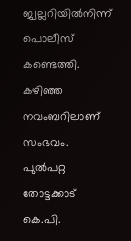ജ്വല്ലറിയില്‍നിന്ന് പൊലീസ് കണ്ടെത്തി. കഴിഞ്ഞ നവംബറിലാണ് സംഭവം. പുല്‍പറ്റ തോട്ടക്കാട് കെ.പി.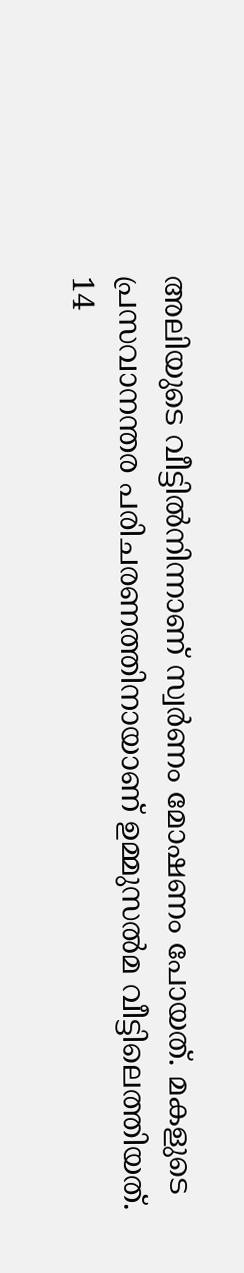അലിയുടെ വീട്ടില്‍നിന്നാണ് സ്വര്‍ണം മോഷണം പോയത്. മകളുടെ പ്രസവാനന്തര പരിചരണത്തിനായാണ് ഉമ്മുസല്‍മ വീട്ടിലെത്തിയത്. 14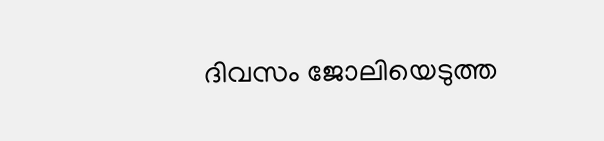ദിവസം ജോലിയെടുത്ത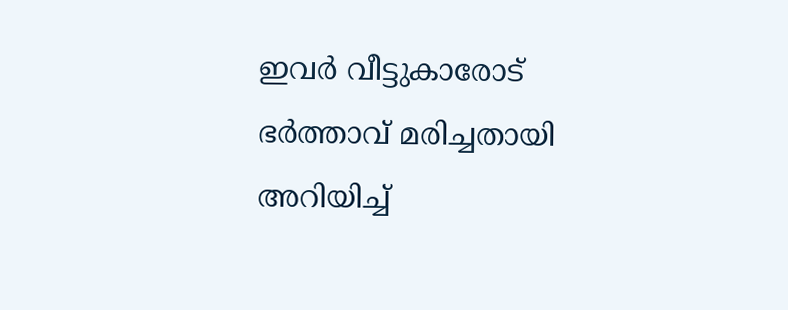ഇവര്‍ വീട്ടുകാരോട് ഭര്‍ത്താവ് മരിച്ചതായി അറിയിച്ച്‌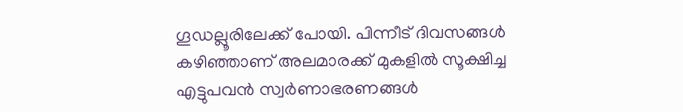ഗൂഡല്ലൂരിലേക്ക് പോയി. പിന്നീട് ദിവസങ്ങള്‍ കഴിഞ്ഞാണ് അലമാരക്ക് മുകളില്‍ സൂക്ഷിച്ച എട്ടുപവൻ സ്വര്‍ണാഭരണങ്ങള്‍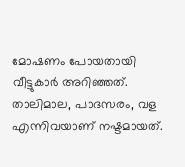മോഷണം പോയതായി വീട്ടുകാര്‍ അറിഞ്ഞത്. താലിമാല, പാദസരം, വള എന്നിവയാണ് നഷ്ടമായത്.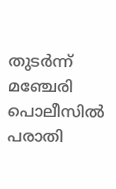തുടര്‍ന്ന് മഞ്ചേരി പൊലീസില്‍ പരാതി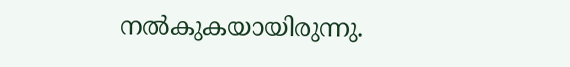നല്‍കുകയായിരുന്നു.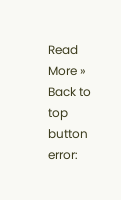Read More »
Back to top button
error: